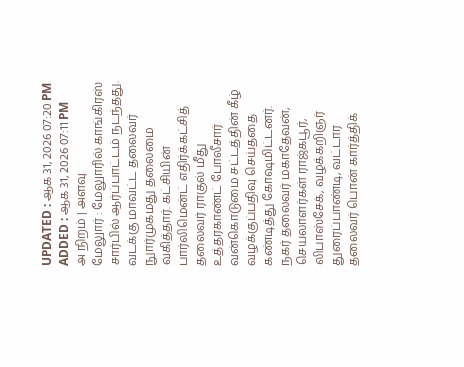UPDATED : ஆக 31, 2026 07:20 PM
ADDED : ஆக 31, 2026 07:11 PM
அ நிறம் | அளவு
மேலுார் : மேலுாரில் காங்கிரஸ் சார்பில் ஆர்ப்பாட்டம் நடந்தது.
வடக்கு மாவட்ட தலைவர் நுார்முகமது தலைமை வகித்தார். கட்சியின் பார்லிமென்ட் எதிர்க்கட்சித் தலைவர் ராகுல் மீது உத்தரகாண்ட் போலீசார் வன்கொடுமை சட்டத்தின் கீழ் வழக்குப்பதிவு செய்ததை கண்டித்து கோஷமிட்டனர். நகர் தலைவர் மகாதேவன், செயலாளர்கள் ராஜ்கபூர், லிபாஸ்சேக், வழக்கறிஞர் துரைப்பாண்டி, வட்டார தலைவர் பொன் கார்த்திக்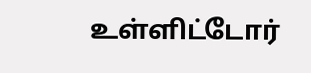உள்ளிட்டோர்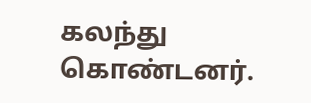கலந்து கொண்டனர்.